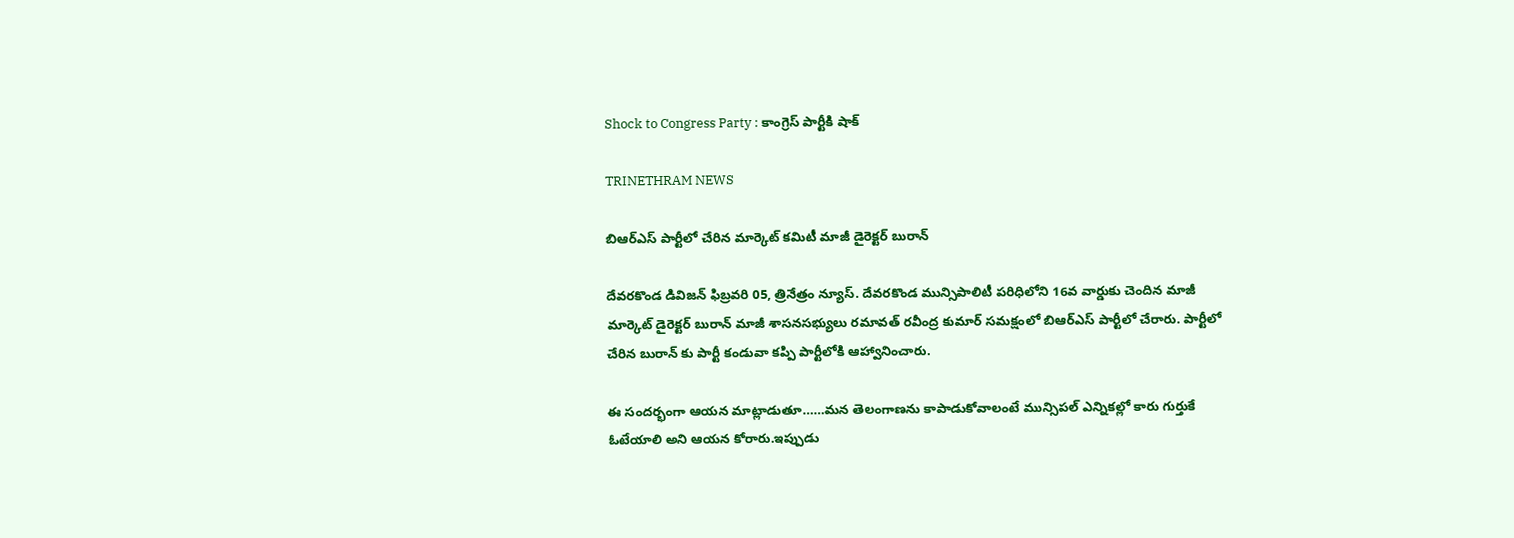Shock to Congress Party : కాంగ్రెస్ పార్టీకి షాక్

TRINETHRAM NEWS

బిఆర్ఎస్ పార్టీలో చేరిన మార్కెట్ కమిటీ మాజీ డైరెక్టర్ బురాన్

దేవరకొండ డివిజన్ ఫిబ్రవరి 05, త్రినేత్రం న్యూస్. దేవరకొండ మున్సిపాలిటీ పరిధిలోని 16వ వార్డుకు చెందిన మాజీ మార్కెట్ డైరెక్టర్ బురాన్ మాజీ శాసనసభ్యులు రమావత్ రవీంద్ర కుమార్ సమక్షంలో బిఆర్ఎస్ పార్టీలో చేరారు. పార్టీలో చేరిన బురాన్ కు పార్టీ కండువా కప్పి పార్టీలోకి ఆహ్వానించారు.

ఈ సందర్భంగా ఆయన మాట్లాడుతూ……మన తెలంగాణను కాపాడుకోవాలంటే మున్సిపల్ ఎన్నికల్లో కారు గుర్తుకే ఓటేయాలి అని ఆయన కోరారు.ఇప్పుడు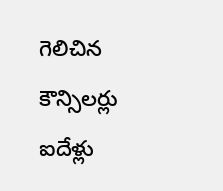గెలిచిన కౌన్సిలర్లు ఐదేళ్లు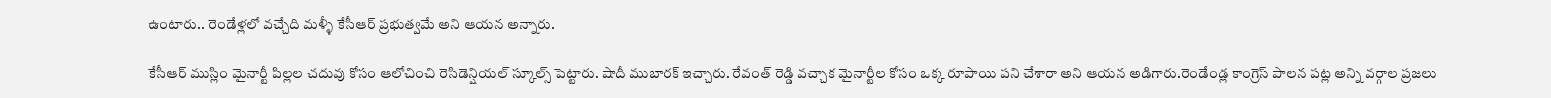ఉంటారు.. రెండేళ్లలో వచ్చేది మళ్ళీ కేసీఆర్ ప్రభుత్వమే అని ఆయన అన్నారు.

కేసీఆర్ ముస్లిం మైనార్టీ పిల్లల చదువు కోసం ఆలోచించి రెసిడెన్షియల్ స్కూల్స్ పెట్టారు. షాదీ ముబారక్ ఇచ్చారు. రేవంత్ రెడ్డి వచ్చాక మైనార్టీల కోసం ఒక్క రూపాయి పని చేశారా అని ఆయన అడిగారు.రెండేండ్ల కాంగ్రెస్ పాలన పట్ల అన్ని వర్గాల ప్రజలు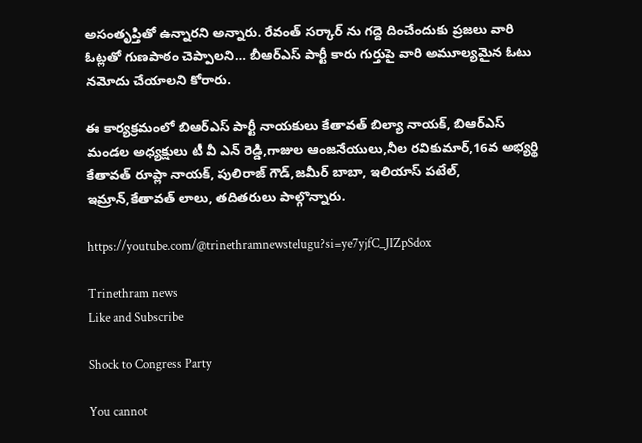అసంతృప్తితో ఉన్నారని అన్నారు. రేవంత్ సర్కార్ ను గద్దె దించేందుకు ప్రజలు వారి ఓట్లతో గుణపాఠం చెప్పాలని… బీఆర్ఎస్ పార్టీ కారు గుర్తుపై వారి అమూల్యమైన ఓటు నమోదు చేయాలని కోరారు.

ఈ కార్యక్రమంలో బిఆర్ఎస్ పార్టీ నాయకులు కేతావత్ బిల్యా నాయక్, బిఆర్ఎస్ మండల అధ్యక్షులు టీ వీ ఎన్ రెడ్డి,గాజుల ఆంజనేయులు,నీల రవికుమార్,16వ అభ్యర్థి కేతావత్ రూప్లా నాయక్, పులిరాజ్ గౌడ్,జమీర్ బాబా, ఇలియాస్ పటేల్, ఇమ్రాన్,కేతావత్ లాలు, తదితరులు పాల్గొన్నారు.

https://youtube.com/@trinethramnewstelugu?si=ye7yjfC_JIZpSdox

Trinethram news
Like and Subscribe

Shock to Congress Party

You cannot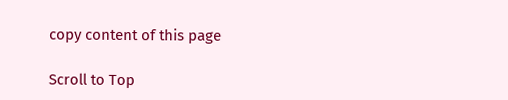copy content of this page

Scroll to Top